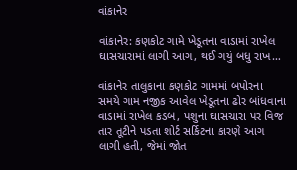વાંકાનેર

વાંકાનેર: કણકોટ ગામે ખેડૂતના વાડામાં રાખેલ ઘાસચારામાં લાગી આગ, થઈ ગયું બધુ રાખ…

વાંકાનેર તાલુકાના કણકોટ ગામમાં બપોરના સમયે ગામ નજીક આવેલ ખેડૂતના ઢોર બાંધવાના વાડામાં રાખેલ કડબ, પશુના ઘાસચારા પર વિજ તાર તૂટીને પડતા શોર્ટ સર્કિટના કારણે આગ લાગી હતી, જેમાં જોત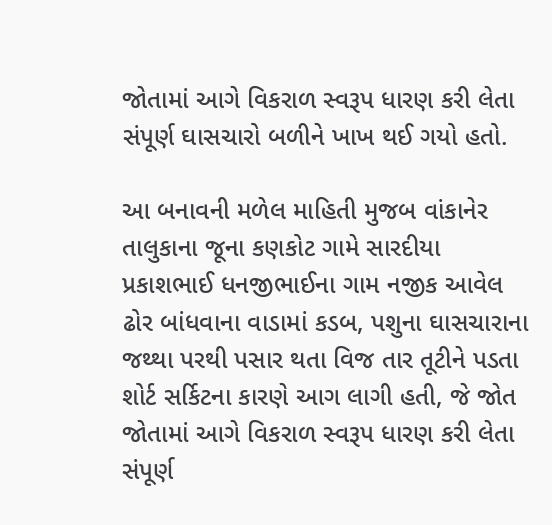જોતામાં આગે વિકરાળ સ્વરૂપ ધારણ કરી લેતા સંપૂર્ણ ઘાસચારો બળીને ખાખ થઈ ગયો હતો.

આ બનાવની મળેલ માહિતી મુજબ વાંકાનેર તાલુકાના જૂના કણકોટ ગામે સારદીયા પ્રકાશભાઈ ધનજીભાઈના ગામ નજીક આવેલ ઢોર બાંધવાના વાડામાં કડબ, પશુના ઘાસચારાના જથ્થા પરથી પસાર થતા વિજ તાર તૂટીને પડતા શોર્ટ સર્કિટના કારણે આગ લાગી હતી, જે જોત જોતામાં આગે વિકરાળ સ્વરૂપ ધારણ કરી લેતા સંપૂર્ણ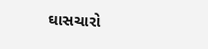ઘાસચારો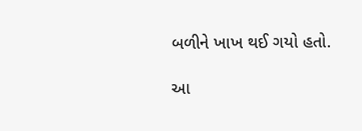બળીને ખાખ થઈ ગયો હતો.

આ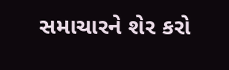સમાચારને શેર કરો